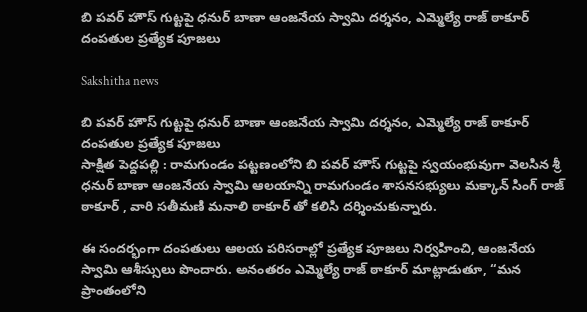బి పవర్ హౌస్ గుట్టపై ధనుర్ బాణా ఆంజనేయ స్వామి దర్శనం, ఎమ్మెల్యే రాజ్ ఠాకూర్ దంపతుల ప్రత్యేక పూజలు

Sakshitha news

బి పవర్ హౌస్ గుట్టపై ధనుర్ బాణా ఆంజనేయ స్వామి దర్శనం, ఎమ్మెల్యే రాజ్ ఠాకూర్ దంపతుల ప్రత్యేక పూజలు
సాక్షిత పెద్దపల్లి : రామగుండం పట్టణంలోని బి పవర్ హౌస్ గుట్టపై స్వయంభువుగా వెలసిన శ్రీ ధనుర్ బాణా ఆంజనేయ స్వామి ఆలయాన్ని రామగుండం శాసనసభ్యులు మక్కాన్ సింగ్ రాజ్ ఠాకూర్ , వారి సతీమణి మనాలి ఠాకూర్ తో కలిసి దర్శించుకున్నారు.

ఈ సందర్భంగా దంపతులు ఆలయ పరిసరాల్లో ప్రత్యేక పూజలు నిర్వహించి, ఆంజనేయ స్వామి ఆశీస్సులు పొందారు. అనంతరం ఎమ్మెల్యే రాజ్ ఠాకూర్ మాట్లాడుతూ, “మన ప్రాంతంలోని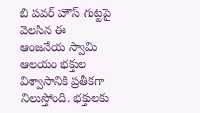బి పవర్ హౌస్ గుట్టపై వెలసిన ఈ ఆంజనేయ స్వామి ఆలయం భక్తుల విశ్వాసానికి ప్రతీకగా నిలుస్తోంది. భక్తులకు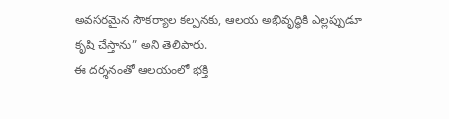అవసరమైన సౌకర్యాల కల్పనకు, ఆలయ అభివృద్ధికి ఎల్లప్పుడూ కృషి చేస్తాను” అని తెలిపారు.
ఈ దర్శనంతో ఆలయంలో భక్తి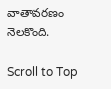వాతావరణం నెలకొంది.

Scroll to Top